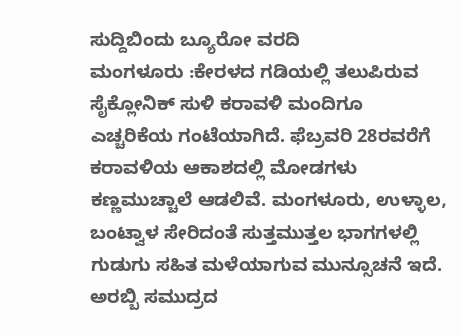ಸುದ್ದಿಬಿಂದು ಬ್ಯೂರೋ ವರದಿ
ಮಂಗಳೂರು :ಕೇರಳದ ಗಡಿಯಲ್ಲಿ ತಲುಪಿರುವ ಸೈಕ್ಲೋನಿಕ್ ಸುಳಿ ಕರಾವಳಿ ಮಂದಿಗೂ ಎಚ್ಚರಿಕೆಯ ಗಂಟೆಯಾಗಿದೆ. ಫೆಬ್ರವರಿ 28ರವರೆಗೆ ಕರಾವಳಿಯ ಆಕಾಶದಲ್ಲಿ ಮೋಡಗಳು ಕಣ್ಣಮುಚ್ಚಾಲೆ ಆಡಲಿವೆ. ಮಂಗಳೂರು, ಉಳ್ಳಾಲ, ಬಂಟ್ವಾಳ ಸೇರಿದಂತೆ ಸುತ್ತಮುತ್ತಲ ಭಾಗಗಳಲ್ಲಿ ಗುಡುಗು ಸಹಿತ ಮಳೆಯಾಗುವ ಮುನ್ಸೂಚನೆ ಇದೆ.
ಅರಬ್ಬಿ ಸಮುದ್ರದ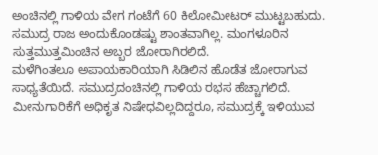ಅಂಚಿನಲ್ಲಿ ಗಾಳಿಯ ವೇಗ ಗಂಟೆಗೆ 60 ಕಿಲೋಮೀಟರ್ ಮುಟ್ಟಬಹುದು. ಸಮುದ್ರ ರಾಜ ಅಂದುಕೊಂಡಷ್ಟು ಶಾಂತವಾಗಿಲ್ಲ. ಮಂಗಳೂರಿನ ಸುತ್ತಮುತ್ತಮಿಂಚಿನ ಅಬ್ಬರ ಜೋರಾಗಿರಲಿದೆ.
ಮಳೆಗಿಂತಲೂ ಅಪಾಯಕಾರಿಯಾಗಿ ಸಿಡಿಲಿನ ಹೊಡೆತ ಜೋರಾಗುವ ಸಾಧ್ಯತೆಯಿದೆ. ಸಮುದ್ರದಂಚಿನಲ್ಲಿ ಗಾಳಿಯ ರಭಸ ಹೆಚ್ಚಾಗಲಿದೆ. ಮೀನುಗಾರಿಕೆಗೆ ಅಧಿಕೃತ ನಿಷೇಧವಿಲ್ಲದಿದ್ದರೂ, ಸಮುದ್ರಕ್ಕೆ ಇಳಿಯುವ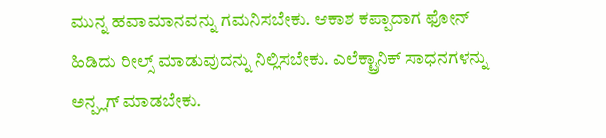ಮುನ್ನ ಹವಾಮಾನವನ್ನು ಗಮನಿಸಬೇಕು. ಆಕಾಶ ಕಪ್ಪಾದಾಗ ಫೋನ್ ಹಿಡಿದು ರೀಲ್ಸ್ ಮಾಡುವುದನ್ನು ನಿಲ್ಲಿಸಬೇಕು. ಎಲೆಕ್ಟ್ರಾನಿಕ್ ಸಾಧನಗಳನ್ನು ಅನ್ಪ್ಲಗ್ ಮಾಡಬೇಕು.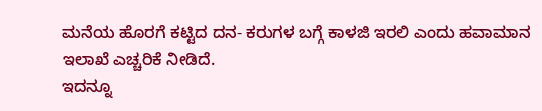ಮನೆಯ ಹೊರಗೆ ಕಟ್ಟಿದ ದನ- ಕರುಗಳ ಬಗ್ಗೆ ಕಾಳಜಿ ಇರಲಿ ಎಂದು ಹವಾಮಾನ ಇಲಾಖೆ ಎಚ್ಚರಿಕೆ ನೀಡಿದೆ.
ಇದನ್ನೂ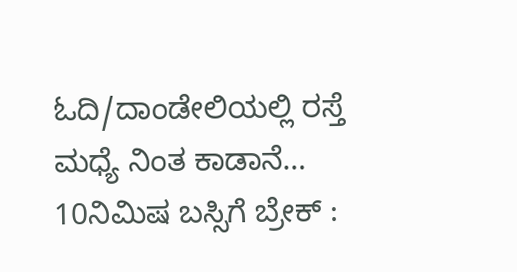ಓದಿ/ದಾಂಡೇಲಿಯಲ್ಲಿ ರಸ್ತೆ ಮಧ್ಯೆ ನಿಂತ ಕಾಡಾನೆ… 10ನಿಮಿಷ ಬಸ್ಸಿಗೆ ಬ್ರೇಕ್ :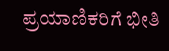ಪ್ರಯಾಣಿಕರಿಗೆ ಭೀತಿ